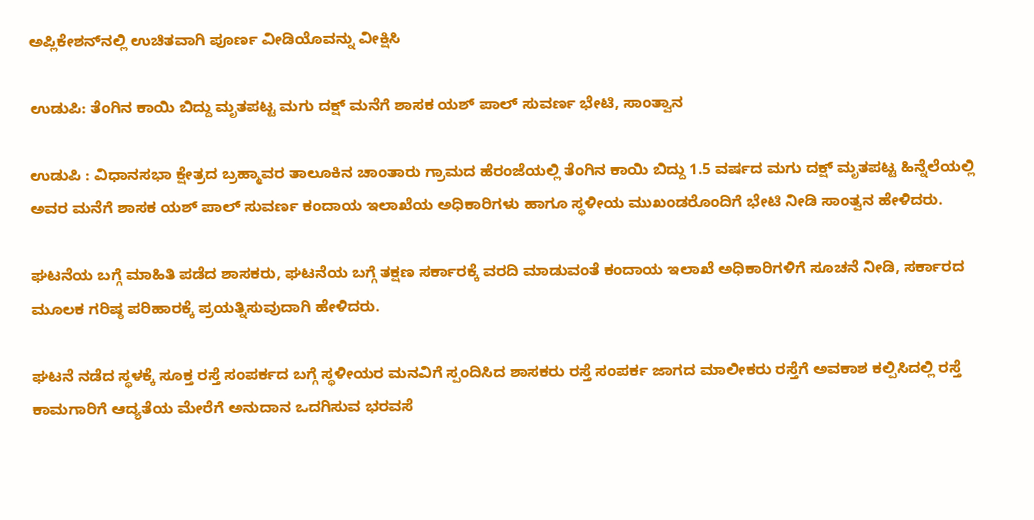ಅಪ್ಲಿಕೇಶನ್‌ನಲ್ಲಿ ಉಚಿತವಾಗಿ ಪೂರ್ಣ ವೀಡಿಯೊವನ್ನು ವೀಕ್ಷಿಸಿ

ಉಡುಪಿ: ತೆಂಗಿನ ಕಾಯಿ ಬಿದ್ದು ಮೃತಪಟ್ಟ ಮಗು ದಕ್ಷ್ ಮನೆಗೆ ಶಾಸಕ ಯಶ್ ಪಾಲ್ ಸುವರ್ಣ ಭೇಟಿ, ಸಾಂತ್ವಾನ

ಉಡುಪಿ : ವಿಧಾನಸಭಾ ಕ್ಷೇತ್ರದ ಬ್ರಹ್ಮಾವರ ತಾಲೂಕಿನ ಚಾಂತಾರು ಗ್ರಾಮದ ಹೆರಂಜೆಯಲ್ಲಿ ತೆಂಗಿನ ಕಾಯಿ ಬಿದ್ದು 1.5 ವರ್ಷದ ಮಗು ದಕ್ಷ್ ಮೃತಪಟ್ಟ ಹಿನ್ನೆಲೆಯಲ್ಲಿ ಅವರ ಮನೆಗೆ ಶಾಸಕ ಯಶ್ ಪಾಲ್ ಸುವರ್ಣ ಕಂದಾಯ ಇಲಾಖೆಯ ಅಧಿಕಾರಿಗಳು ಹಾಗೂ ಸ್ಥಳೀಯ ಮುಖಂಡರೊಂದಿಗೆ ಭೇಟಿ ನೀಡಿ ಸಾಂತ್ವನ ಹೇಳಿದರು.

ಘಟನೆಯ ಬಗ್ಗೆ ಮಾಹಿತಿ ಪಡೆದ ಶಾಸಕರು, ಘಟನೆಯ ಬಗ್ಗೆ ತಕ್ಷಣ ಸರ್ಕಾರಕ್ಕೆ ವರದಿ ಮಾಡುವಂತೆ ಕಂದಾಯ ಇಲಾಖೆ ಅಧಿಕಾರಿಗಳಿಗೆ ಸೂಚನೆ ನೀಡಿ, ಸರ್ಕಾರದ ಮೂಲಕ ಗರಿಷ್ಠ ಪರಿಹಾರಕ್ಕೆ ಪ್ರಯತ್ನಿಸುವುದಾಗಿ ಹೇಳಿದರು.

ಘಟನೆ ನಡೆದ ಸ್ಥಳಕ್ಕೆ ಸೂಕ್ತ ರಸ್ತೆ ಸಂಪರ್ಕದ ಬಗ್ಗೆ ಸ್ಥಳೀಯರ ಮನವಿಗೆ ಸ್ಪಂದಿಸಿದ ಶಾಸಕರು ರಸ್ತೆ ಸಂಪರ್ಕ ಜಾಗದ ಮಾಲೀಕರು ರಸ್ತೆಗೆ ಅವಕಾಶ ಕಲ್ಪಿಸಿದಲ್ಲಿ ರಸ್ತೆ ಕಾಮಗಾರಿಗೆ ಆದ್ಯತೆಯ ಮೇರೆಗೆ ಅನುದಾನ ಒದಗಿಸುವ ಭರವಸೆ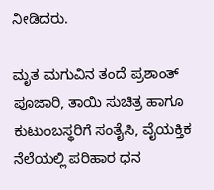ನೀಡಿದರು.

ಮೃತ ಮಗುವಿನ ತಂದೆ ಪ್ರಶಾಂತ್ ಪೂಜಾರಿ, ತಾಯಿ ಸುಚಿತ್ರ ಹಾಗೂ ಕುಟುಂಬಸ್ಥರಿಗೆ ಸಂತೈಸಿ, ವೈಯಕ್ತಿಕ ನೆಲೆಯಲ್ಲಿ ಪರಿಹಾರ ಧನ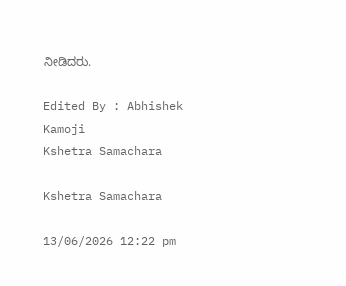ನೀಡಿದರು.

Edited By : Abhishek Kamoji
Kshetra Samachara

Kshetra Samachara

13/06/2026 12:22 pm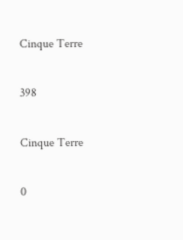Cinque Terre

398

Cinque Terre

0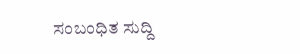ಸಂಬಂಧಿತ ಸುದ್ದಿ